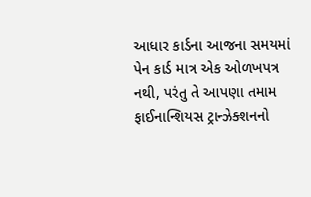આધાર કાર્ડના આજના સમયમાં પેન કાર્ડ માત્ર એક ઓળખપત્ર નથી, પરંતુ તે આપણા તમામ ફાઈનાન્શિયસ ટ્રાન્ઝેક્શનનો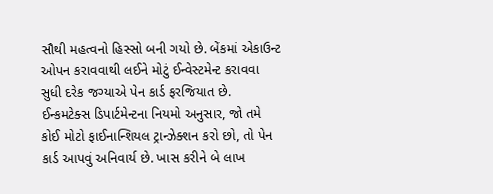સૌથી મહત્વનો હિસ્સો બની ગયો છે. બેંકમાં એકાઉન્ટ ઓપન કરાવવાથી લઈને મોટું ઈન્વેસ્ટમેન્ટ કરાવવા સુધી દરેક જગ્યાએ પેન કાર્ડ ફરજિયાત છે. ઈન્કમટેક્સ ડિપાર્ટમેન્ટના નિયમો અનુસાર, જો તમે કોઈ મોટો ફાઈનાન્શિયલ ટ્રાન્ઝેક્શન કરો છો, તો પેન કાર્ડ આપવું અનિવાર્ય છે. ખાસ કરીને બે લાખ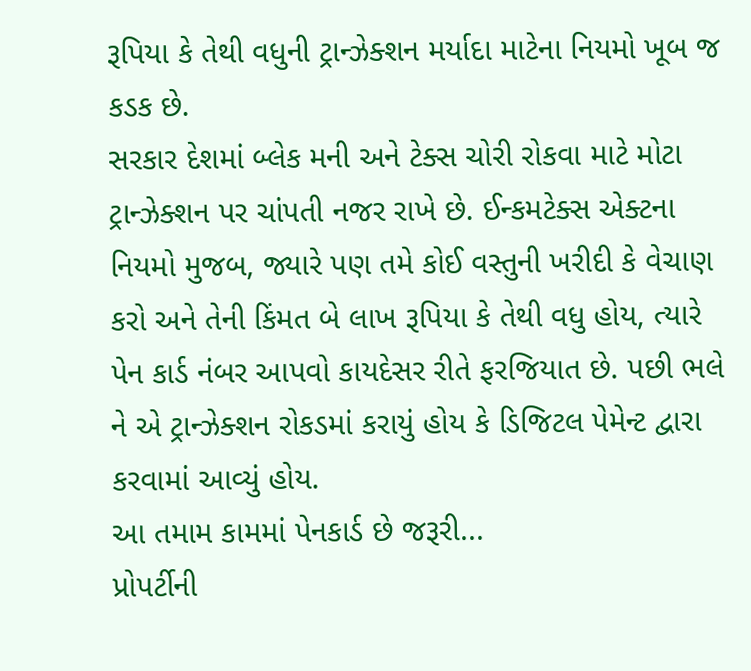રૂપિયા કે તેથી વધુની ટ્રાન્ઝેક્શન મર્યાદા માટેના નિયમો ખૂબ જ કડક છે.
સરકાર દેશમાં બ્લેક મની અને ટેક્સ ચોરી રોકવા માટે મોટા ટ્રાન્ઝેક્શન પર ચાંપતી નજર રાખે છે. ઈન્કમટેક્સ એક્ટના નિયમો મુજબ, જ્યારે પણ તમે કોઈ વસ્તુની ખરીદી કે વેચાણ કરો અને તેની કિંમત બે લાખ રૂપિયા કે તેથી વધુ હોય, ત્યારે પેન કાર્ડ નંબર આપવો કાયદેસર રીતે ફરજિયાત છે. પછી ભલે ને એ ટ્રાન્ઝેક્શન રોકડમાં કરાયું હોય કે ડિજિટલ પેમેન્ટ દ્વારા કરવામાં આવ્યું હોય.
આ તમામ કામમાં પેનકાર્ડ છે જરૂરી...
પ્રોપર્ટીની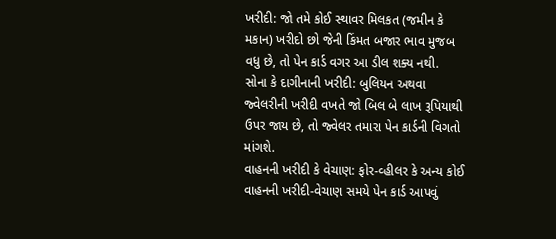ખરીદી: જો તમે કોઈ સ્થાવર મિલકત (જમીન કે મકાન) ખરીદો છો જેની કિંમત બજાર ભાવ મુજબ વધુ છે, તો પેન કાર્ડ વગર આ ડીલ શક્ય નથી.
સોના કે દાગીનાની ખરીદી: બુલિયન અથવા જ્વેલરીની ખરીદી વખતે જો બિલ બે લાખ રૂપિયાથી ઉપર જાય છે, તો જ્વેલર તમારા પેન કાર્ડની વિગતો માંગશે.
વાહનની ખરીદી કે વેચાણ: ફોર-વ્હીલર કે અન્ય કોઈ વાહનની ખરીદી-વેચાણ સમયે પેન કાર્ડ આપવું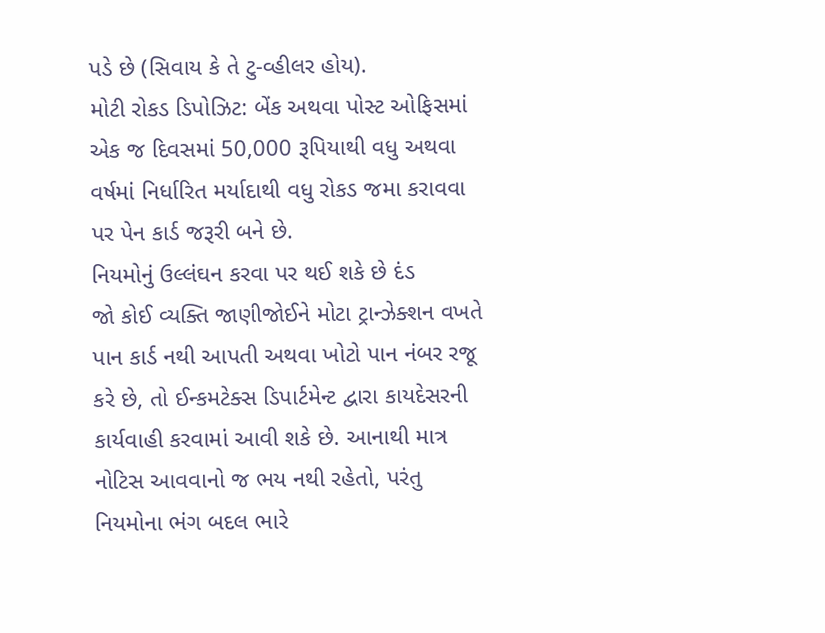પડે છે (સિવાય કે તે ટુ-વ્હીલર હોય).
મોટી રોકડ ડિપોઝિટ: બેંક અથવા પોસ્ટ ઓફિસમાં એક જ દિવસમાં 50,000 રૂપિયાથી વધુ અથવા વર્ષમાં નિર્ધારિત મર્યાદાથી વધુ રોકડ જમા કરાવવા પર પેન કાર્ડ જરૂરી બને છે.
નિયમોનું ઉલ્લંઘન કરવા પર થઈ શકે છે દંડ
જો કોઈ વ્યક્તિ જાણીજોઈને મોટા ટ્રાન્ઝેક્શન વખતે પાન કાર્ડ નથી આપતી અથવા ખોટો પાન નંબર રજૂ કરે છે, તો ઈન્કમટેક્સ ડિપાર્ટમેન્ટ દ્વારા કાયદેસરની કાર્યવાહી કરવામાં આવી શકે છે. આનાથી માત્ર નોટિસ આવવાનો જ ભય નથી રહેતો, પરંતુ નિયમોના ભંગ બદલ ભારે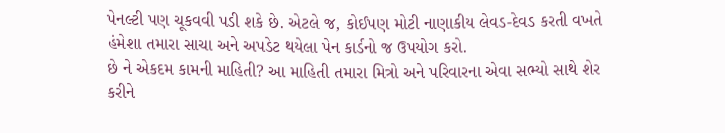પેનલ્ટી પણ ચૂકવવી પડી શકે છે. એટલે જ, કોઈપણ મોટી નાણાકીય લેવડ-દેવડ કરતી વખતે હંમેશા તમારા સાચા અને અપડેટ થયેલા પેન કાર્ડનો જ ઉપયોગ કરો.
છે ને એકદમ કામની માહિતી? આ માહિતી તમારા મિત્રો અને પરિવારના એવા સભ્યો સાથે શેર કરીને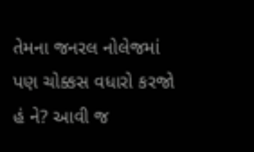તેમના જનરલ નોલેજમાં પણ ચોક્કસ વધારો કરજો હં ને? આવી જ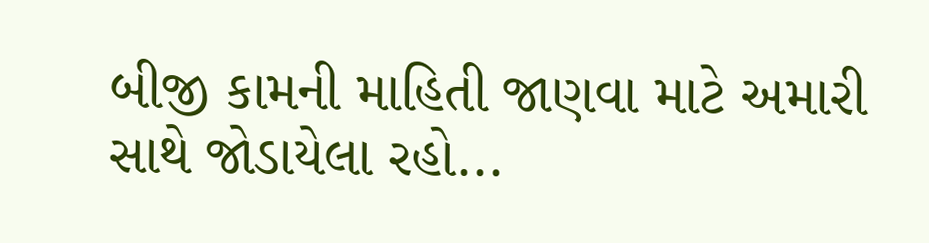બીજી કામની માહિતી જાણવા માટે અમારી સાથે જોડાયેલા રહો...